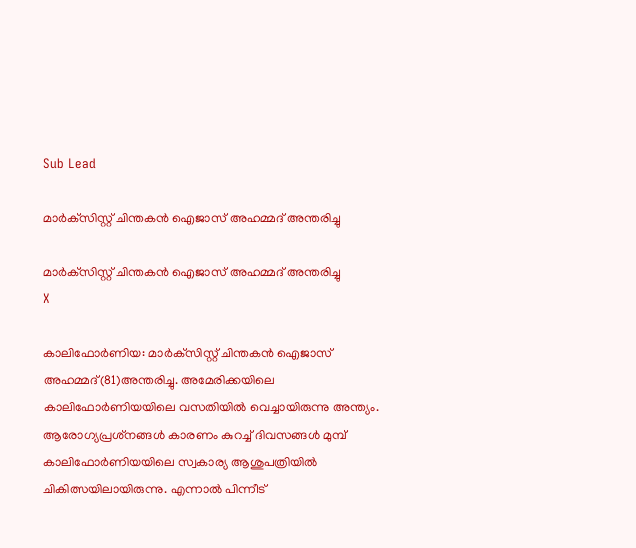Sub Lead

മാര്‍ക്‌സിസ്റ്റ് ചിന്തകന്‍ ഐജാസ് അഹമ്മദ് അന്തരിച്ചു

മാര്‍ക്‌സിസ്റ്റ് ചിന്തകന്‍ ഐജാസ് അഹമ്മദ് അന്തരിച്ചു
X

കാലിഫോര്‍ണിയ: മാര്‍ക്‌സിസ്റ്റ് ചിന്തകന്‍ ഐജാസ് അഹമ്മദ്(81)അന്തരിച്ചു. അമേരിക്കയിലെ കാലിഫോര്‍ണിയയിലെ വസതിയില്‍ വെച്ചായിരുന്നു അന്ത്യം. ആരോഗ്യപ്രശ്‌നങ്ങള്‍ കാരണം കുറച്ച് ദിവസങ്ങള്‍ മുമ്പ് കാലിഫോര്‍ണിയയിലെ സ്വകാര്യ ആശുപത്രിയില്‍ ചികിത്സയിലായിരുന്നു. എന്നാല്‍ പിന്നീട്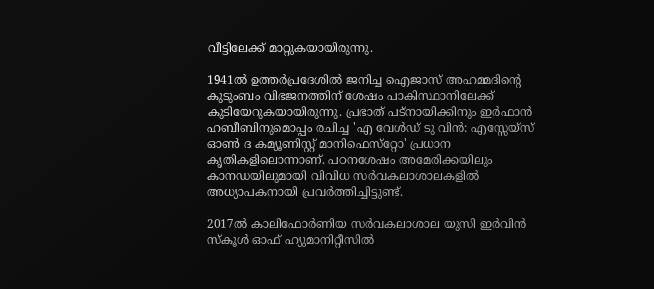വീട്ടിലേക്ക് മാറ്റുകയായിരുന്നു.

1941ല്‍ ഉത്തര്‍പ്രദേശില്‍ ജനിച്ച ഐജാസ് അഹമ്മദിന്റെ കുടുംബം വിഭജനത്തിന് ശേഷം പാകിസ്ഥാനിലേക്ക് കുടിയേറുകയായിരുന്നു. പ്രഭാത് പട്‌നായിക്കിനും ഇര്‍ഫാന്‍ ഹബീബിനുമൊപ്പം രചിച്ച 'എ വേള്‍ഡ് ടു വിന്‍: എസ്സേയ്‌സ് ഓണ്‍ ദ കമ്യൂണിസ്റ്റ് മാനിഫെസ്‌റ്റോ' പ്രധാന കൃതികളിലൊന്നാണ്. പഠനശേഷം അമേരിക്കയിലും കാനഡയിലുമായി വിവിധ സര്‍വകലാശാലകളില്‍ അധ്യാപകനായി പ്രവര്‍ത്തിച്ചിട്ടുണ്ട്.

2017ല്‍ കാലിഫോര്‍ണിയ സര്‍വകലാശാല യുസി ഇര്‍വിന്‍ സ്‌കൂള്‍ ഓഫ് ഹ്യുമാനിറ്റീസില്‍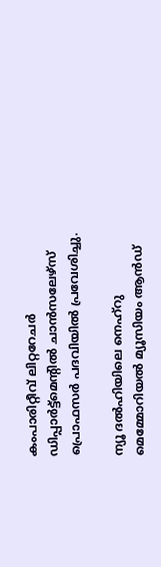കംപാരിറ്റീവ് ലിറ്ററേചര്‍ ഡിപ്പാര്‍ട്ട്‌മെന്റില്‍ ചാന്‍സലേഴ്‌സ് പ്രൊഫസര്‍ പദവിയില്‍ പ്രവേശിച്ചു.

ന്യൂ ദല്‍ഹിയിലെ നെഹ്‌റു മെമ്മോറിയല്‍ മ്യൂസിയം ആന്‍ഡ്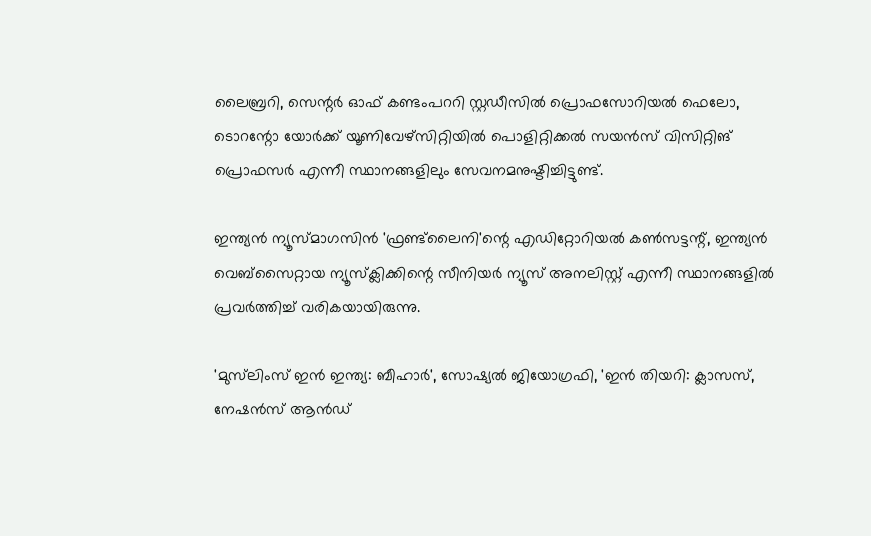ലൈബ്രറി, സെന്റര്‍ ഓഫ് കണ്ടംപററി സ്റ്റഡീസില്‍ പ്രൊഫസോറിയല്‍ ഫെലോ, ടൊറന്റോ യോര്‍ക്ക് യൂണിവേഴ്‌സിറ്റിയില്‍ പൊളിറ്റിക്കല്‍ സയന്‍സ് വിസിറ്റിങ് പ്രൊഫസര്‍ എന്നീ സ്ഥാനങ്ങളിലും സേവനമനുഷ്ടിച്ചിട്ടുണ്ട്.

ഇന്ത്യന്‍ ന്യൂസ്മാഗസിന്‍ 'ഫ്രണ്ട്‌ലൈനി'ന്റെ എഡിറ്റോറിയല്‍ കണ്‍സട്ടന്റ്, ഇന്ത്യന്‍ വെബ്‌സൈറ്റായ ന്യൂസ്‌ക്ലിക്കിന്റെ സീനിയര്‍ ന്യൂസ് അനലിസ്റ്റ് എന്നീ സ്ഥാനങ്ങളില്‍ പ്രവര്‍ത്തിച്ച് വരികയായിരുന്നു.

'മുസ്‌ലിംസ് ഇന്‍ ഇന്ത്യ: ബീഹാര്‍', സോഷ്യല്‍ ജിയോഗ്രഫി, 'ഇന്‍ തിയറി: ക്ലാസസ്, നേഷന്‍സ് ആന്‍ഡ്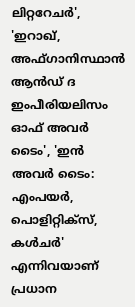ലിറ്ററേചര്‍', 'ഇറാഖ്, അഫ്ഗാനിസ്ഥാന്‍ ആന്‍ഡ് ദ ഇംപീരിയലിസം ഓഫ് അവര്‍ ടൈം', 'ഇന്‍ അവര്‍ ടൈം: എംപയര്‍, പൊളിറ്റിക്‌സ്, കള്‍ചര്‍' എന്നിവയാണ് പ്രധാന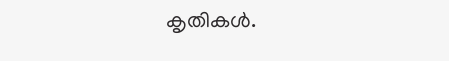കൃതികള്‍.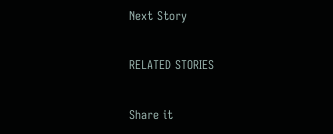Next Story

RELATED STORIES

Share it